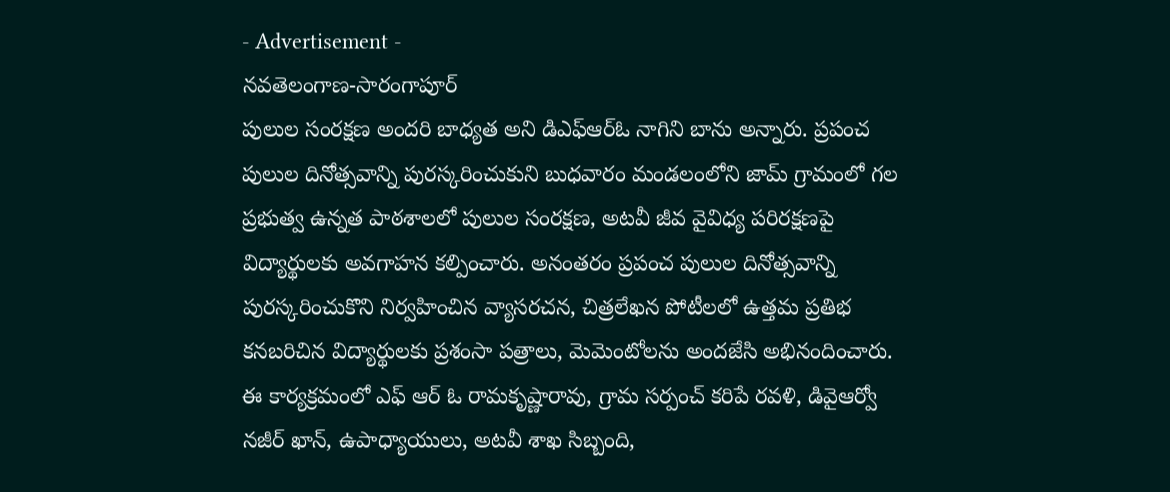- Advertisement -
నవతెలంగాణ-సారంగాపూర్
పులుల సంరక్షణ అందరి బాధ్యత అని డిఎఫ్ఆర్ఓ నాగిని బాను అన్నారు. ప్రపంచ పులుల దినోత్సవాన్ని పురస్కరించుకుని బుధవారం మండలంలోని జామ్ గ్రామంలో గల ప్రభుత్వ ఉన్నత పాఠశాలలో పులుల సంరక్షణ, అటవీ జీవ వైవిధ్య పరిరక్షణపై విద్యార్థులకు అవగాహన కల్పించారు. అనంతరం ప్రపంచ పులుల దినోత్సవాన్ని పురస్కరించుకొని నిర్వహించిన వ్యాసరచన, చిత్రలేఖన పోటీలలో ఉత్తమ ప్రతిభ కనబరిచిన విద్యార్థులకు ప్రశంసా పత్రాలు, మెమెంటోలను అందజేసి అభినందించారు. ఈ కార్యక్రమంలో ఎఫ్ ఆర్ ఓ రామకృష్ణారావు, గ్రామ సర్పంచ్ కరిపే రవళి, డివైఆర్వో నజీర్ ఖాన్, ఉపాధ్యాయులు, అటవీ శాఖ సిబ్బంది,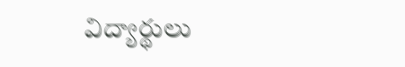విద్యార్థులు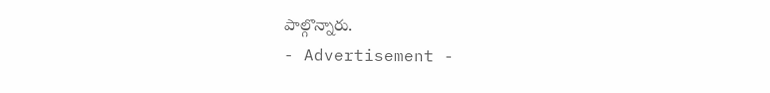పాల్గొన్నారు.
- Advertisement -